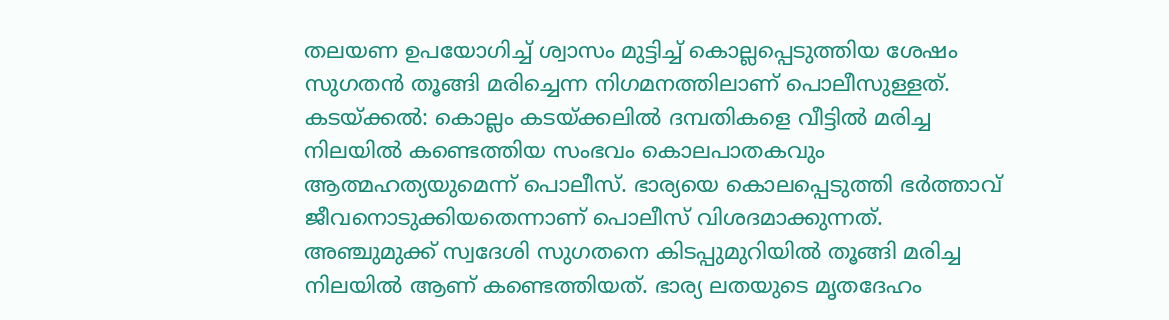തലയണ ഉപയോഗിച്ച് ശ്വാസം മുട്ടിച്ച് കൊല്ലപ്പെടുത്തിയ ശേഷം സുഗതൻ തൂങ്ങി മരിച്ചെന്ന നിഗമനത്തിലാണ് പൊലീസുള്ളത്.
കടയ്ക്കൽ: കൊല്ലം കടയ്ക്കലിൽ ദമ്പതികളെ വീട്ടിൽ മരിച്ച നിലയിൽ കണ്ടെത്തിയ സംഭവം കൊലപാതകവും ആത്മഹത്യയുമെന്ന് പൊലീസ്. ഭാര്യയെ കൊലപ്പെടുത്തി ഭർത്താവ് ജീവനൊടുക്കിയതെന്നാണ് പൊലീസ് വിശദമാക്കുന്നത്. അഞ്ചുമുക്ക് സ്വദേശി സുഗതനെ കിടപ്പുമുറിയിൽ തൂങ്ങി മരിച്ച നിലയിൽ ആണ് കണ്ടെത്തിയത്. ഭാര്യ ലതയുടെ മൃതദേഹം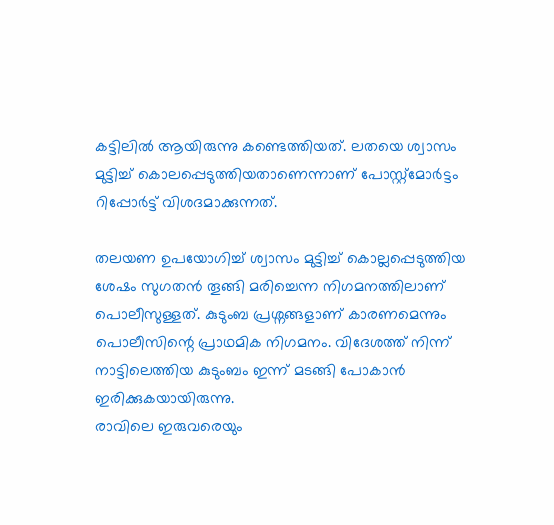കട്ടിലിൽ ആയിരുന്നു കണ്ടെത്തിയത്. ലതയെ ശ്വാസം മുട്ടിച്ച് കൊലപ്പെടുത്തിയതാണെന്നാണ് പോസ്റ്റ്മോർട്ടം റിപ്പോർട്ട് വിശദമാക്കുന്നത്.

തലയണ ഉപയോഗിച്ച് ശ്വാസം മുട്ടിച്ച് കൊല്ലപ്പെടുത്തിയ ശേഷം സുഗതൻ തൂങ്ങി മരിച്ചെന്ന നിഗമനത്തിലാണ് പൊലീസുള്ളത്. കുടുംബ പ്രശ്നങ്ങളാണ് കാരണമെന്നും പൊലീസിന്റെ പ്രാഥമിക നിഗമനം. വിദേശത്ത് നിന്ന് നാട്ടിലെത്തിയ കുടുംബം ഇന്ന് മടങ്ങി പോകാൻ ഇരിക്കുകയായിരുന്നു.
രാവിലെ ഇരുവരെയും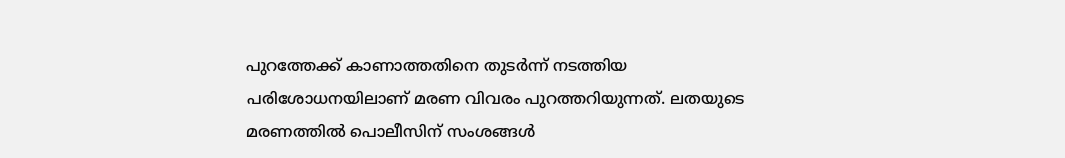പുറത്തേക്ക് കാണാത്തതിനെ തുടർന്ന് നടത്തിയ പരിശോധനയിലാണ് മരണ വിവരം പുറത്തറിയുന്നത്. ലതയുടെ മരണത്തിൽ പൊലീസിന് സംശങ്ങൾ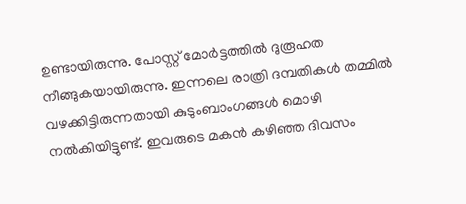ഉണ്ടായിരുന്നു. പോസ്റ്റ് മോർട്ടത്തിൽ ദുരൂഹത നീങ്ങുകയായിരുന്നു. ഇന്നലെ രാത്രി ദമ്പതികൾ തമ്മിൽ വഴക്കിട്ടിരുന്നതായി കുടുംബാംഗങ്ങൾ മൊഴി നൽകിയിട്ടുണ്ട്. ഇവരുടെ മകൻ കഴിഞ്ഞ ദിവസം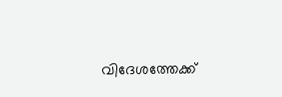വിദേശത്തേക്ക്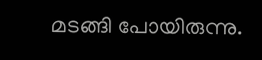മടങ്ങി പോയിരുന്നു.